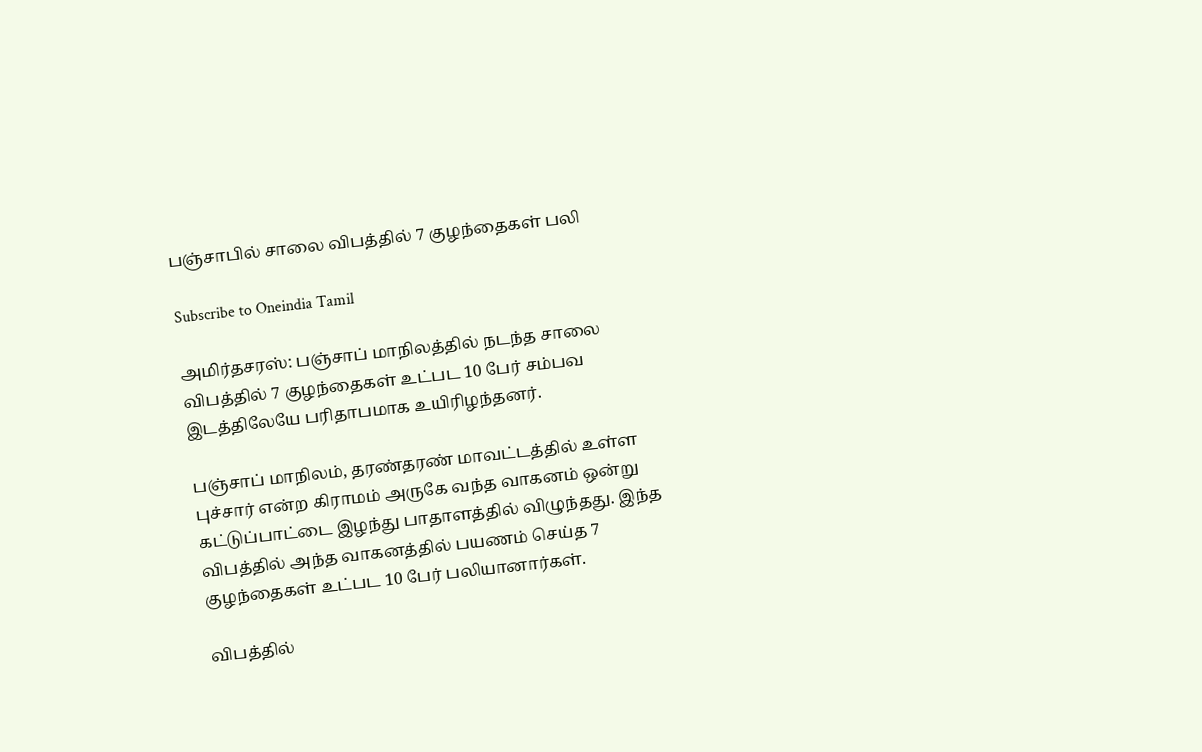பஞ்சாபில் சாலை விபத்தில் 7 குழந்தைகள் பலி

Subscribe to Oneindia Tamil

அமிர்தசரஸ்: பஞ்சாப் மாநிலத்தில் நடந்த சாலை விபத்தில் 7 குழந்தைகள் உட்பட 10 பேர் சம்பவ இடத்திலேயே பரிதாபமாக உயிரிழந்தனர்.

பஞ்சாப் மாநிலம், தரண்தரண் மாவட்டத்தில் உள்ள புச்சார் என்ற கிராமம் அருகே வந்த வாகனம் ஒன்று கட்டுப்பாட்டை இழந்து பாதாளத்தில் விழுந்தது. இந்த விபத்தில் அந்த வாகனத்தில் பயணம் செய்த 7 குழந்தைகள் உட்பட 10 பேர் பலியானார்கள்.

விபத்தில்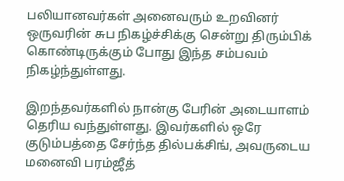பலியானவர்கள் அனைவரும் உறவினர் ஒருவரின் சுப நிகழ்ச்சிக்கு சென்று திரும்பிக் கொண்டிருக்கும் போது இந்த சம்பவம் நிகழ்ந்துள்ளது.

இறந்தவர்களில் நான்கு பேரின் அடையாளம் தெரிய வந்துள்ளது. இவர்களில் ஒரே குடும்பத்தை சேர்ந்த தில்பக்சிங், அவருடைய மனைவி பரம்ஜீத்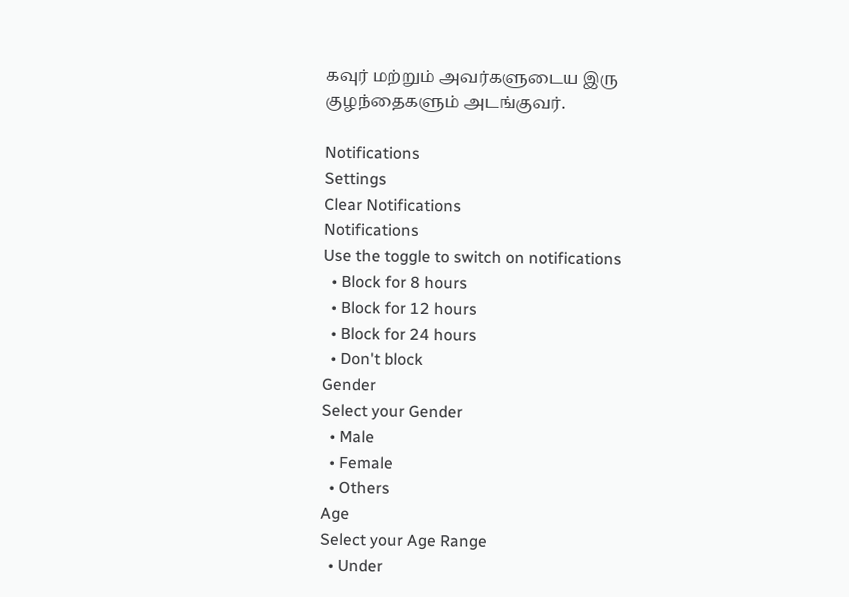கவுர் மற்றும் அவர்களுடைய இரு குழந்தைகளும் அடங்குவர்.

Notifications
Settings
Clear Notifications
Notifications
Use the toggle to switch on notifications
  • Block for 8 hours
  • Block for 12 hours
  • Block for 24 hours
  • Don't block
Gender
Select your Gender
  • Male
  • Female
  • Others
Age
Select your Age Range
  • Under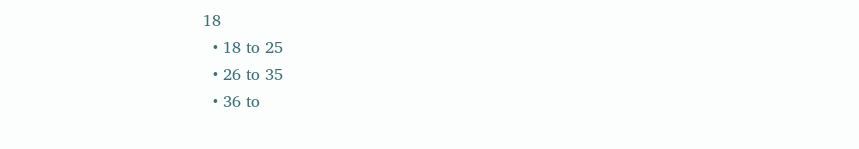18
  • 18 to 25
  • 26 to 35
  • 36 to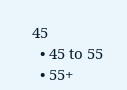45
  • 45 to 55
  • 55+